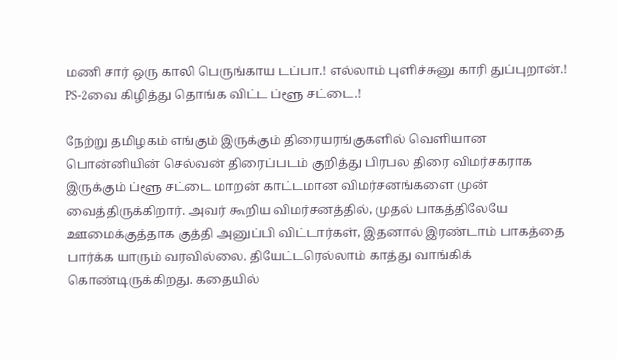மணி சார் ஒரு காலி பெருங்காய டப்பா.! எல்லாம் புளிச்சுனு காரி துப்புறான்.! PS-2வை கிழித்து தொங்க விட்ட ப்ளூ சட்டை.!

நேற்று தமிழகம் எங்கும் இருக்கும் திரையரங்குகளில் வெளியான பொன்னியின் செல்வன் திரைப்படம் குறித்து பிரபல திரை விமர்சகராக இருக்கும் ப்ளூ சட்டை மாறன் காட்டமான விமர்சனங்களை முன் வைத்திருக்கிறார். அவர் கூறிய விமர்சனத்தில், முதல் பாகத்திலேயே ஊமைக்குத்தாக குத்தி அனுப்பி விட்டார்கள், இதனால் இரண்டாம் பாகத்தை பார்க்க யாரும் வரவில்லை. தியேட்டரெல்லாம் காத்து வாங்கிக் கொண்டிருக்கிறது. கதையில்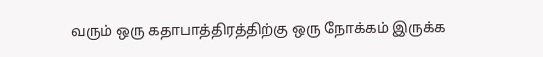வரும் ஒரு கதாபாத்திரத்திற்கு ஒரு நோக்கம் இருக்க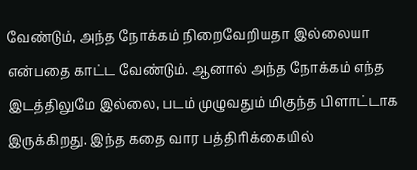வேண்டும், அந்த நோக்கம் நிறைவேறியதா இல்லையா என்பதை காட்ட வேண்டும். ஆனால் அந்த நோக்கம் எந்த இடத்திலுமே இல்லை, படம் முழுவதும் மிகுந்த பிளாட்டாக இருக்கிறது. இந்த கதை வார பத்திரிக்கையில்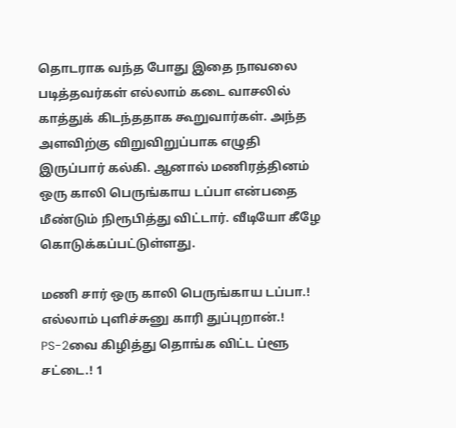தொடராக வந்த போது இதை நாவலை படித்தவர்கள் எல்லாம் கடை வாசலில் காத்துக் கிடந்ததாக கூறுவார்கள். அந்த அளவிற்கு விறுவிறுப்பாக எழுதி இருப்பார் கல்கி. ஆனால் மணிரத்தினம் ஒரு காலி பெருங்காய டப்பா என்பதை மீண்டும் நிரூபித்து விட்டார். வீடியோ கீழே கொடுக்கப்பட்டுள்ளது.

மணி சார் ஒரு காலி பெருங்காய டப்பா.! எல்லாம் புளிச்சுனு காரி துப்புறான்.! PS-2வை கிழித்து தொங்க விட்ட ப்ளூ சட்டை.! 1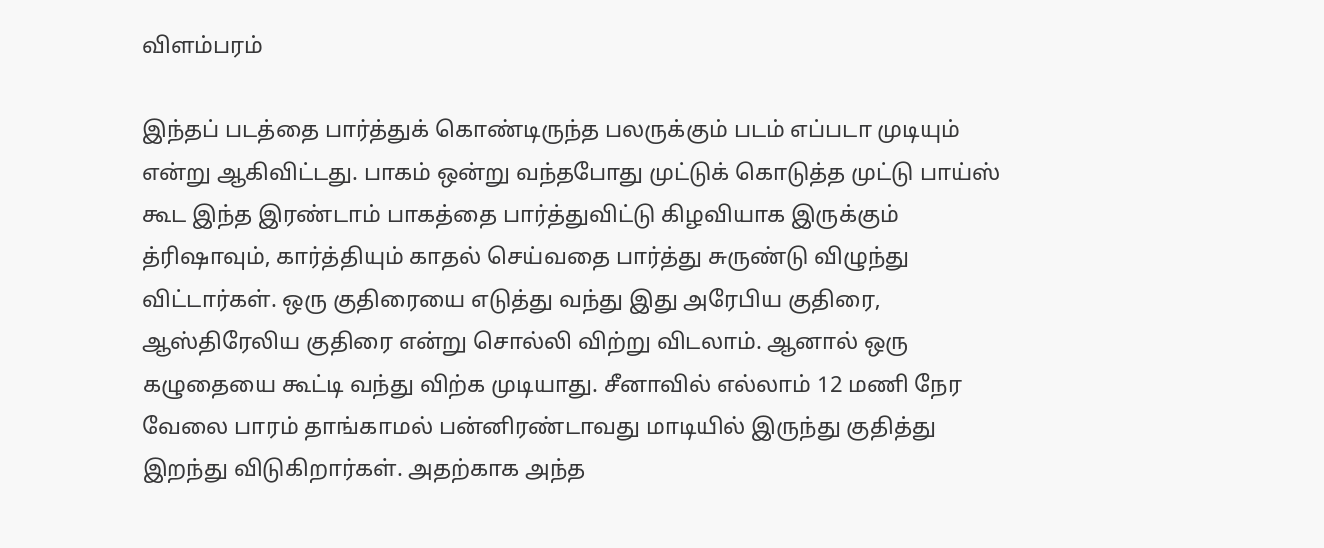விளம்பரம்

இந்தப் படத்தை பார்த்துக் கொண்டிருந்த பலருக்கும் படம் எப்படா முடியும் என்று ஆகிவிட்டது. பாகம் ஒன்று வந்தபோது முட்டுக் கொடுத்த முட்டு பாய்ஸ் கூட இந்த இரண்டாம் பாகத்தை பார்த்துவிட்டு கிழவியாக இருக்கும் த்ரிஷாவும், கார்த்தியும் காதல் செய்வதை பார்த்து சுருண்டு விழுந்து விட்டார்கள். ஒரு குதிரையை எடுத்து வந்து இது அரேபிய குதிரை, ஆஸ்திரேலிய குதிரை என்று சொல்லி விற்று விடலாம். ஆனால் ஒரு கழுதையை கூட்டி வந்து விற்க முடியாது. சீனாவில் எல்லாம் 12 மணி நேர வேலை பாரம் தாங்காமல் பன்னிரண்டாவது மாடியில் இருந்து குதித்து இறந்து விடுகிறார்கள். அதற்காக அந்த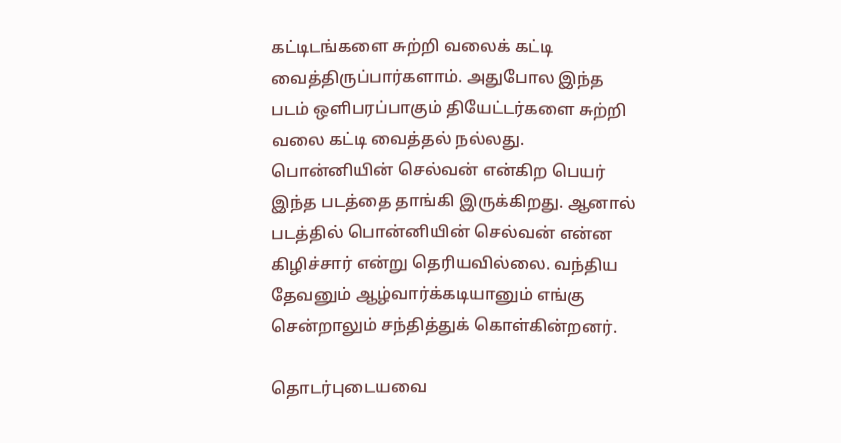கட்டிடங்களை சுற்றி வலைக் கட்டி வைத்திருப்பார்களாம். அதுபோல இந்த படம் ஒளிபரப்பாகும் தியேட்டர்களை சுற்றி வலை கட்டி வைத்தல் நல்லது. பொன்னியின் செல்வன் என்கிற பெயர் இந்த படத்தை தாங்கி இருக்கிறது. ஆனால் படத்தில் பொன்னியின் செல்வன் என்ன கிழிச்சார் என்று தெரியவில்லை. வந்திய தேவனும் ஆழ்வார்க்கடியானும் எங்கு சென்றாலும் சந்தித்துக் கொள்கின்றனர்.

தொடர்புடையவை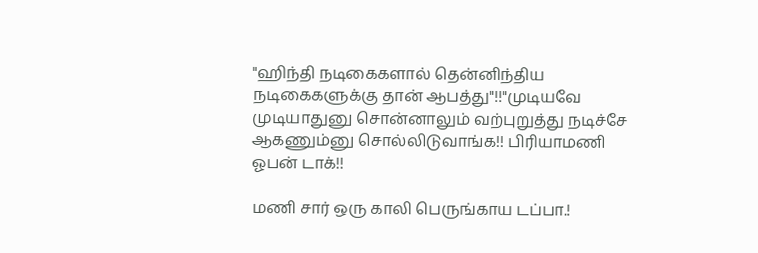"ஹிந்தி நடிகைகளால் தென்னிந்திய நடிகைகளுக்கு தான் ஆபத்து"!!"முடியவே முடியாதுனு சொன்னாலும் வற்புறுத்து நடிச்சே ஆகணும்னு சொல்லிடுவாங்க!! பிரியாமணி ஓபன் டாக்!!

மணி சார் ஒரு காலி பெருங்காய டப்பா.!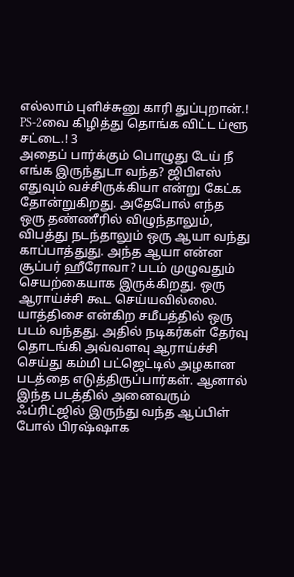எல்லாம் புளிச்சுனு காரி துப்புறான்.! PS-2வை கிழித்து தொங்க விட்ட ப்ளூ சட்டை.! 3
அதைப் பார்க்கும் பொழுது டேய் நீ எங்க இருந்துடா வந்த? ஜிபிஎஸ் எதுவும் வச்சிருக்கியா என்று கேட்க தோன்றுகிறது. அதேபோல் எந்த ஒரு தண்ணீரில் விழுந்தாலும், விபத்து நடந்தாலும் ஒரு ஆயா வந்து காப்பாத்துது. அந்த ஆயா என்ன சூப்பர் ஹீரோவா? படம் முழுவதும் செயற்கையாக இருக்கிறது. ஒரு ஆராய்ச்சி கூட செய்யவில்லை. யாத்திசை என்கிற சமீபத்தில் ஒரு படம் வந்தது. அதில் நடிகர்கள் தேர்வு தொடங்கி அவ்வளவு ஆராய்ச்சி செய்து கம்மி பட்ஜெட்டில் அழகான படத்தை எடுத்திருப்பார்கள். ஆனால் இந்த படத்தில் அனைவரும் ஃப்ரிட்ஜில் இருந்து வந்த ஆப்பிள் போல் பிரஷ்ஷாக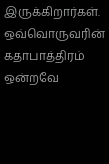இருக்கிறார்கள். ஒவ்வொருவரின் கதாபாத்திரம் ஒன்றவே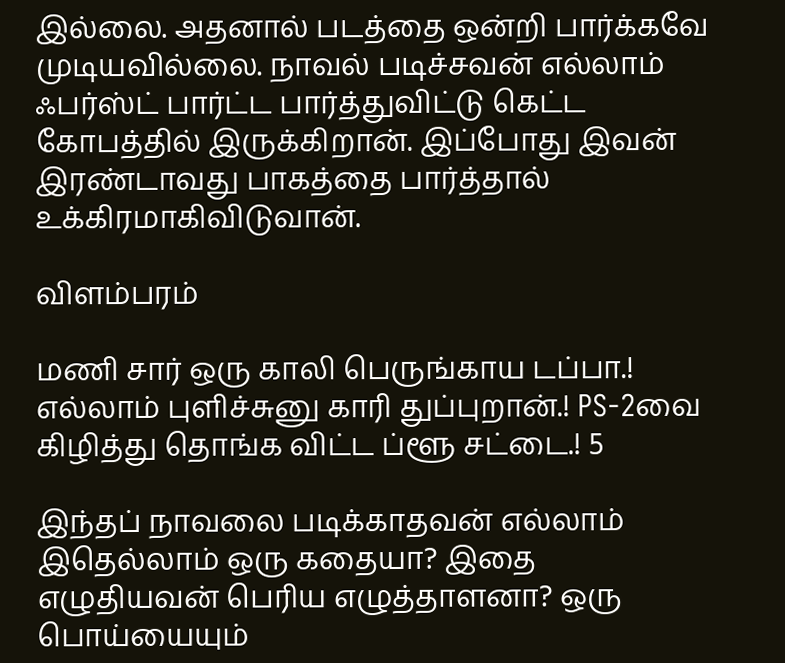இல்லை. அதனால் படத்தை ஒன்றி பார்க்கவே முடியவில்லை. நாவல் படிச்சவன் எல்லாம் ஃபர்ஸ்ட் பார்ட்ட பார்த்துவிட்டு கெட்ட கோபத்தில் இருக்கிறான். இப்போது இவன் இரண்டாவது பாகத்தை பார்த்தால் உக்கிரமாகிவிடுவான்.

விளம்பரம்

மணி சார் ஒரு காலி பெருங்காய டப்பா.! எல்லாம் புளிச்சுனு காரி துப்புறான்.! PS-2வை கிழித்து தொங்க விட்ட ப்ளூ சட்டை.! 5

இந்தப் நாவலை படிக்காதவன் எல்லாம் இதெல்லாம் ஒரு கதையா? இதை எழுதியவன் பெரிய எழுத்தாளனா? ஒரு பொய்யையும்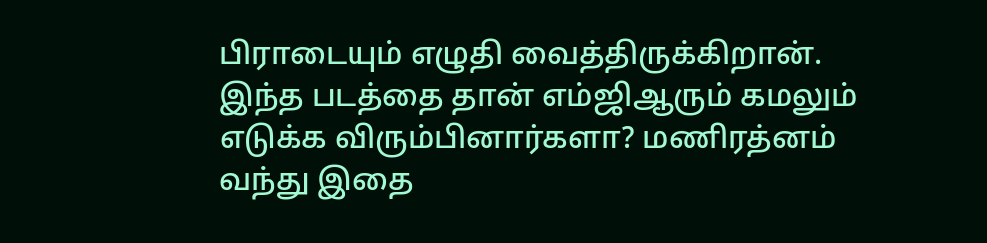பிராடையும் எழுதி வைத்திருக்கிறான். இந்த படத்தை தான் எம்ஜிஆரும் கமலும் எடுக்க விரும்பினார்களா? மணிரத்னம் வந்து இதை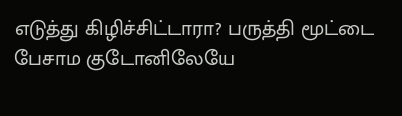எடுத்து கிழிச்சிட்டாரா? பருத்தி மூட்டை பேசாம குடோனிலேயே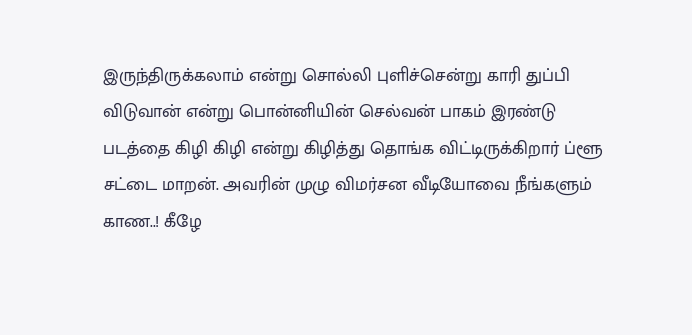இருந்திருக்கலாம் என்று சொல்லி புளிச்சென்று காரி துப்பி விடுவான் என்று பொன்னியின் செல்வன் பாகம் இரண்டு படத்தை கிழி கிழி என்று கிழித்து தொங்க விட்டிருக்கிறார் ப்ளூ சட்டை மாறன். அவரின் முழு விமர்சன வீடியோவை நீங்களும் காண..! கீழே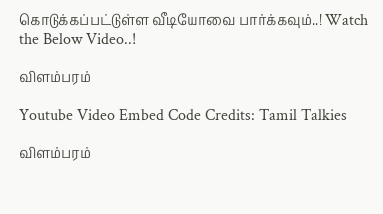கொடுக்கப்பட்டுள்ள வீடியோவை பார்க்கவும்..! Watch the Below Video..!

விளம்பரம்

Youtube Video Embed Code Credits: Tamil Talkies

விளம்பரம்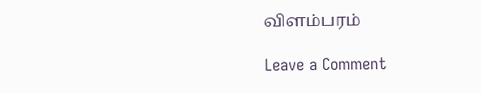விளம்பரம்

Leave a Comment